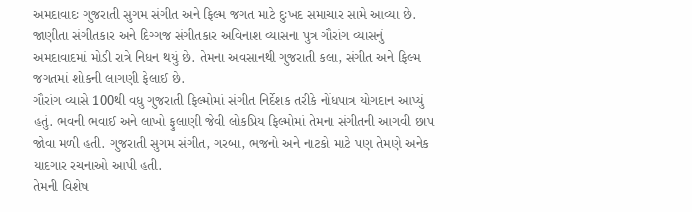અમદાવાદઃ ગુજરાતી સુગમ સંગીત અને ફિલ્મ જગત માટે દુઃખદ સમાચાર સામે આવ્યા છે. જાણીતા સંગીતકાર અને દિગ્ગજ સંગીતકાર અવિનાશ વ્યાસના પુત્ર ગૌરાંગ વ્યાસનું અમદાવાદમાં મોડી રાત્રે નિધન થયું છે. તેમના અવસાનથી ગુજરાતી કલા, સંગીત અને ફિલ્મ જગતમાં શોકની લાગણી ફેલાઈ છે.
ગૌરાંગ વ્યાસે 100થી વધુ ગુજરાતી ફિલ્મોમાં સંગીત નિર્દેશક તરીકે નોંધપાત્ર યોગદાન આપ્યું હતું. ભવની ભવાઈ અને લાખો ફુલાણી જેવી લોકપ્રિય ફિલ્મોમાં તેમના સંગીતની આગવી છાપ જોવા મળી હતી. ગુજરાતી સુગમ સંગીત, ગરબા, ભજનો અને નાટકો માટે પણ તેમણે અનેક યાદગાર રચનાઓ આપી હતી.
તેમની વિશેષ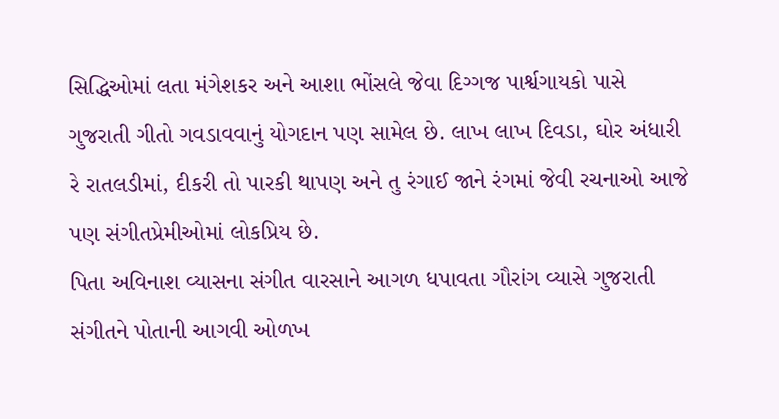સિદ્ધિઓમાં લતા મંગેશકર અને આશા ભોંસલે જેવા દિગ્ગજ પાર્શ્વગાયકો પાસે ગુજરાતી ગીતો ગવડાવવાનું યોગદાન પણ સામેલ છે. લાખ લાખ દિવડા, ઘોર અંધારી રે રાતલડીમાં, દીકરી તો પારકી થાપણ અને તુ રંગાઈ જાને રંગમાં જેવી રચનાઓ આજે પણ સંગીતપ્રેમીઓમાં લોકપ્રિય છે.
પિતા અવિનાશ વ્યાસના સંગીત વારસાને આગળ ધપાવતા ગૌરાંગ વ્યાસે ગુજરાતી સંગીતને પોતાની આગવી ઓળખ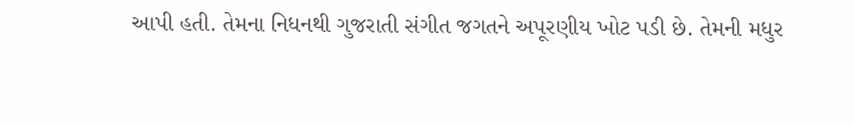આપી હતી. તેમના નિધનથી ગુજરાતી સંગીત જગતને અપૂરણીય ખોટ પડી છે. તેમની મધુર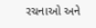રચનાઓ અને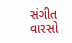સંગીત વારસો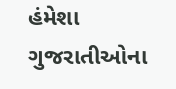હંમેશા ગુજરાતીઓના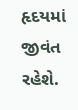હૃદયમાં જીવંત રહેશે.